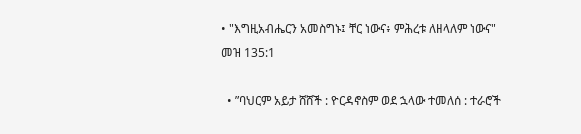• "እግዚአብሔርን አመስግኑ፤ ቸር ነውና፥ ምሕረቱ ለዘላለም ነውና" መዝ 135:1

  • ”ባህርም አይታ ሸሸች : ዮርዳኖስም ወደ ኋላው ተመለሰ : ተራሮች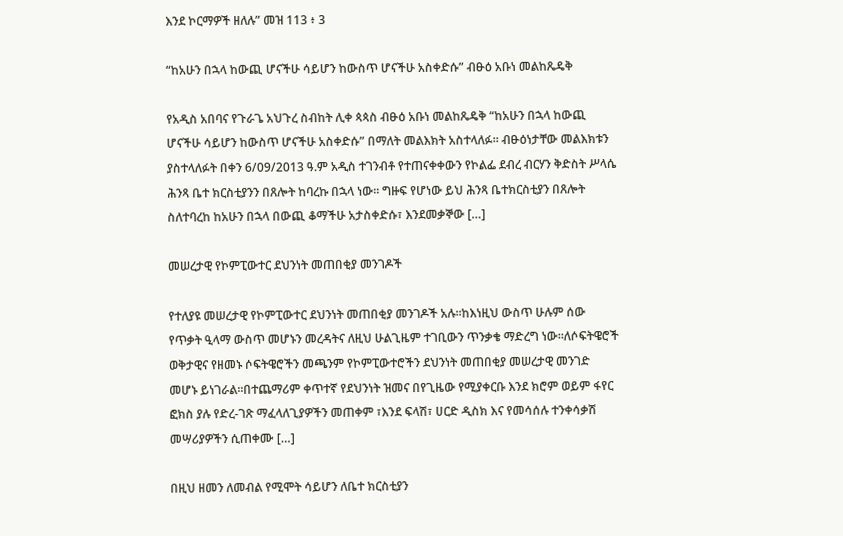እንደ ኮርማዎች ዘለሉ” መዝ 113 ፥ 3

“ከአሁን በኋላ ከውጪ ሆናችሁ ሳይሆን ከውስጥ ሆናችሁ አስቀድሱ” ብፁዕ አቡነ መልከጼዴቅ

የአዲስ አበባና የጉራጌ አህጉረ ስብከት ሊቀ ጳጳስ ብፁዕ አቡነ መልከጼዴቅ “ከአሁን በኋላ ከውጪ ሆናችሁ ሳይሆን ከውስጥ ሆናችሁ አስቀድሱ” በማለት መልእክት አስተላለፉ። ብፁዕነታቸው መልእክቱን ያስተላለፉት በቀን 6/09/2013 ዓ.ም አዲስ ተገንብቶ የተጠናቀቀውን የኮልፌ ደብረ ብርሃን ቅድስት ሥላሴ ሕንጻ ቤተ ክርስቲያንን በጸሎት ከባረኩ በኋላ ነው። ግዙፍ የሆነው ይህ ሕንጻ ቤተክርስቲያን በጸሎት ስለተባረከ ከአሁን በኋላ በውጪ ቆማችሁ አታስቀድሱ፣ እንደመቃኞው […]

መሠረታዊ የኮምፒውተር ደህንነት መጠበቂያ መንገዶች

የተለያዩ መሠረታዊ የኮምፒውተር ደህንነት መጠበቂያ መንገዶች አሉ፡፡ከእነዚህ ውስጥ ሁሉም ሰው የጥቃት ዒላማ ውስጥ መሆኑን መረዳትና ለዚህ ሁልጊዜም ተገቢውን ጥንቃቄ ማድረግ ነው፡፡ለሶፍትዌሮች ወቅታዊና የዘመኑ ሶፍትዌሮችን መጫንም የኮምፒውተሮችን ደህንነት መጠበቂያ መሠረታዊ መንገድ መሆኑ ይነገራል፡፡በተጨማሪም ቀጥተኛ የደህንነት ዝመና በየጊዜው የሚያቀርቡ እንደ ክሮም ወይም ፋየር ፎክስ ያሉ የድረ-ገጽ ማፈላለጊያዎችን መጠቀም ፣እንደ ፍላሽ፣ ሀርድ ዲስክ እና የመሳሰሉ ተንቀሳቃሽ መሣሪያዎችን ሲጠቀሙ […]

በዚህ ዘመን ለመብል የሚሞት ሳይሆን ለቤተ ክርስቲያን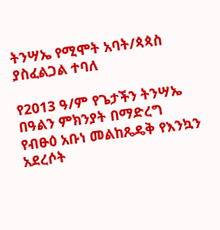ትንሣኤ የሚሞት አባት/ጳጳስ ያስፈልጋል ተባለ

የ2013 ዓ/ም የጌታችን ትንሣኤ በዓልን ምክንያት በማድረግ የብፁዕ አቡነ መልከጼዴቅ የእንኳን አደረሶት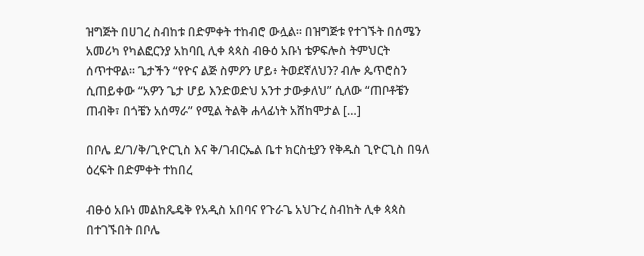ዝግጅት በሀገረ ስብከቱ በድምቀት ተከብሮ ውሏል። በዝግጅቱ የተገኙት በሰሜን አመሪካ የካልፎርንያ አከባቢ ሊቀ ጳጳስ ብፁዕ አቡነ ቴዎፍሎስ ትምህርት ሰጥተዋል። ጌታችን “የዮና ልጅ ስምዖን ሆይ፥ ትወደኛለህን? ብሎ ጴጥሮስን ሲጠይቀው “አዎን ጌታ ሆይ እንድወድህ አንተ ታውቃለህ” ሲለው “ጠቦቶቼን ጠብቅ፣ በጎቼን አሰማራ” የሚል ትልቅ ሐላፊነት አሸከሞታል […]

በቦሌ ደ/ገ/ቅ/ጊዮርጊስ እና ቅ/ገብርኤል ቤተ ክርስቲያን የቅዱስ ጊዮርጊስ በዓለ ዕረፍት በድምቀት ተከበረ

ብፁዕ አቡነ መልከጼዴቅ የአዲስ አበባና የጉራጌ አህጉረ ስብከት ሊቀ ጳጳስ በተገኙበት በቦሌ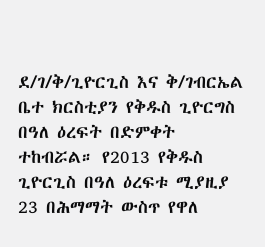ደ/ገ/ቅ/ጊዮርጊስ እና ቅ/ገብርኤል ቤተ ክርስቲያን የቅዱስ ጊዮርግስ በዓለ ዕረፍት በድምቀት ተከብሯል። የ2013 የቅዱስ ጊዮርጊስ በዓለ ዕረፍቱ ሚያዚያ 23 በሕማማት ውስጥ የዋለ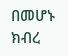በመሆኑ ክብረ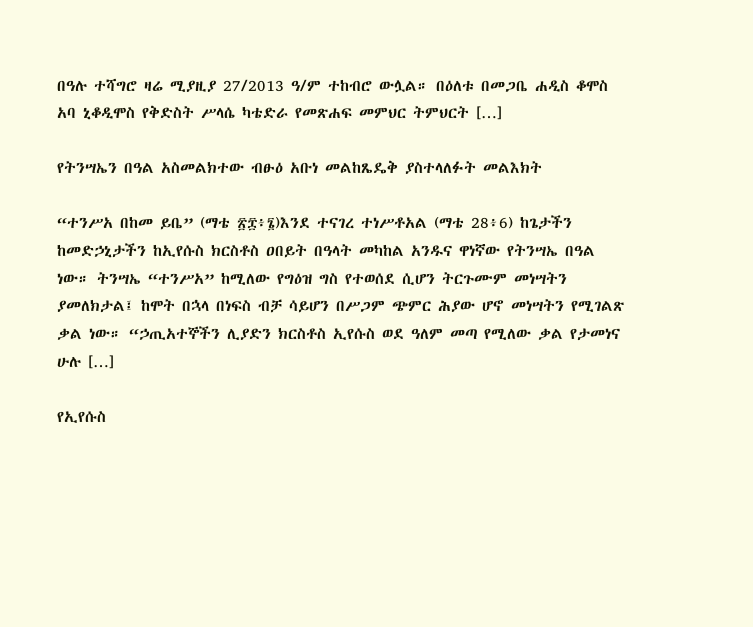በዓሉ ተሻግሮ ዛሬ ሚያዚያ 27/2013 ዓ/ም ተከብሮ ውሏል። በዕለቱ በመጋቤ ሐዲስ ቆሞስ አባ ኒቆዲሞስ የቅድስት ሥላሴ ካቴድራ የመጽሐፍ መምህር ትምህርት […]

የትንሣኤን በዓል አስመልክተው ብፁዕ አቡነ መልከጼዴቅ ያስተላለፉት መልእክት

“ተንሥአ በከመ ይቤ” (ማቴ ፳፰፥፮)እንደ ተናገረ ተነሥቶአል (ማቴ 28፥6) ከጌታችን ከመድኃኒታችን ከኢየሱስ ክርስቶስ ዐበይት በዓላት መካከል አንዱና ዋነኛው የትንሣኤ በዓል ነው። ትንሣኤ “ተንሥአ” ከሚለው የግዕዝ ግስ የተወሰደ ሲሆን ትርጉሙም መነሣትን ያመለክታል፤ ከሞት በኋላ በነፍስ ብቻ ሳይሆን በሥጋም ጭምር ሕያው ሆኖ መነሣትን የሚገልጽ ቃል ነው። “ኃጢአተኞችን ሊያድን ክርስቶስ ኢየሱስ ወደ ዓለም መጣ የሚለው ቃል የታመነና ሁሉ […]

የኢየሱስ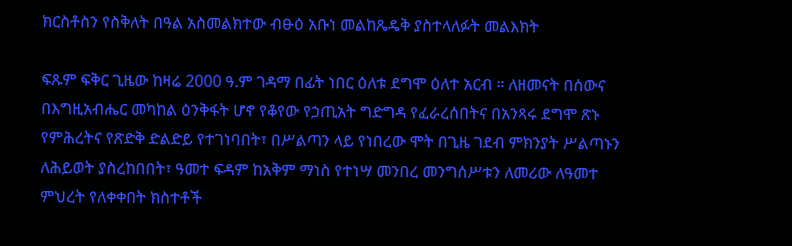ክርስቶስን የስቅለት በዓል አስመልክተው ብፁዕ አቡነ መልከጼዴቅ ያስተላለፉት መልእክት

ፍጹም ፍቅር ጊዜው ከዛሬ 2000 ዓ.ም ገዳማ በፊት ነበር ዕለቱ ደግሞ ዕለተ አርብ ። ለዘመናት በሰውና በእግዚአብሔር መካከል ዕንቅፋት ሆኖ የቆየው የኃጢአት ግድግዳ የፈራረሰበትና በአንጻሩ ደግሞ ጽኑ የምሕረትና የጽድቅ ድልድይ የተገነባበት፣ በሥልጣን ላይ የነበረው ሞት በጊዜ ገደብ ምክንያት ሥልጣኑን ለሕይወት ያስረከበበት፣ ዓመተ ፍዳም ከአቅም ማነስ የተነሣ መንበረ መንግሰሥቱን ለመሪው ለዓመተ ምህረት የለቀቀበት ክስተቶች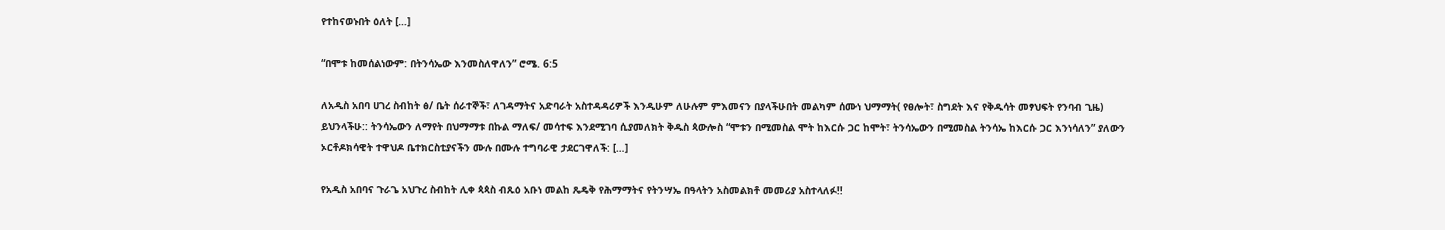የተከናወኑበት ዕለት […]

“በሞቱ ከመሰልነውም: በትንሳኤው እንመስለዋለን” ሮሜ. 6:5

ለአዲስ አበባ ሀገረ ስብከት ፅ/ ቤት ሰራተኞች፣ ለገዳማትና አድባራት አስተዳዳሪዎች እንዲሁም ለሁሉም ምእመናን በያላችሁበት መልካም ሰሙነ ህማማት( የፀሎት፣ ስግደት እና የቅዱሳት መፃህፍት የንባብ ጊዜ) ይህንላችሁ:: ትንሳኤውን ለማየት በህማማቱ በኩል ማለፍ/ መሳተፍ እንደሚገባ ሲያመለክት ቅዱስ ጳውሎስ “ሞቱን በሚመስል ሞት ከእርሱ ጋር ከሞት፣ ትንሳኤውን በሚመስል ትንሳኤ ከእርሱ ጋር እንነሳለን” ያለውን ኦርቶዶክሳዊት ተዋህዶ ቤተክርስቲያናችን ሙሉ በሙሉ ተግባራዊ ታደርገዋለች: […]

የአዲስ አበባና ጉራጌ አህጉረ ስብከት ሊቀ ጳጳስ ብጹዕ አቡነ መልከ ጼዴቅ የሕማማትና የትንሣኤ በዓላትን አስመልክቶ መመሪያ አስተላለፉ!!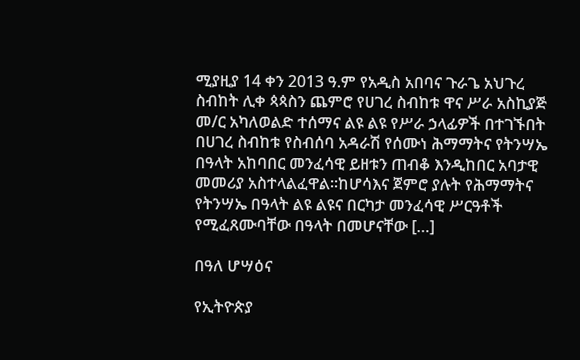ሚያዚያ 14 ቀን 2013 ዓ.ም የአዲስ አበባና ጉራጌ አህጉረ ስብከት ሊቀ ጳጳስን ጨምሮ የሀገረ ስብከቱ ዋና ሥራ አስኪያጅ መ/ር አካለወልድ ተሰማና ልዩ ልዩ የሥራ ኃላፊዎች በተገኙበት በሀገረ ስብከቱ የስብሰባ አዳራሽ የሰሙነ ሕማማትና የትንሣኤ በዓላት አከባበር መንፈሳዊ ይዘቱን ጠብቆ እንዲከበር አባታዊ መመሪያ አስተላልፈዋል፡፡ከሆሳእና ጀምሮ ያሉት የሕማማትና የትንሣኤ በዓላት ልዩ ልዩና በርካታ መንፈሳዊ ሥርዓቶች የሚፈጸሙባቸው በዓላት በመሆናቸው […]

በዓለ ሆሣዕና

የኢትዮጵያ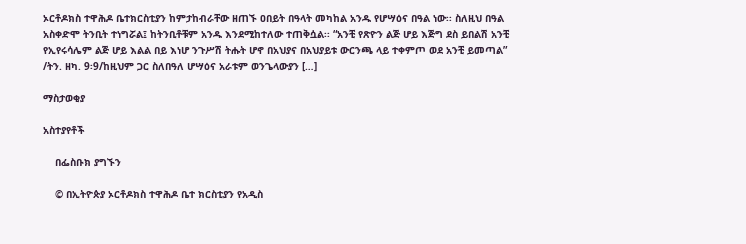ኦርቶዶክስ ተዋሕዶ ቤተክርስቲያን ከምታከብራቸው ዘጠኙ ዐበይት በዓላት መካከል አንዱ የሆሣዕና በዓል ነው፡፡ ስለዚህ በዓል አስቀድሞ ትንቢት ተነግሯል፤ ከትንቢቶቹም አንዱ እንደሚከተለው ተጠቅሷል፡፡ “አንቺ የጽዮን ልጅ ሆይ እጅግ ደስ ይበልሽ አንቺ የኢየሩሳሌም ልጅ ሆይ እልል በይ እነሆ ንጉሥሽ ትሑት ሆኖ በአህያና በአህያይቱ ውርንጫ ላይ ተቀምጦ ወደ አንቺ ይመጣል” /ትን. ዘካ. 9፡9/ከዚህም ጋር ስለበዓለ ሆሣዕና አራቱም ወንጌላውያን […]

ማስታወቂያ

አስተያየቶች

    በፌስቡክ ያግኙን

    © በኢትዮጵያ ኦርቶዶክስ ተዋሕዶ ቤተ ክርስቲያን የአዲስ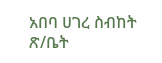አበባ ሀገረ ስብከት ጽ/ቤት